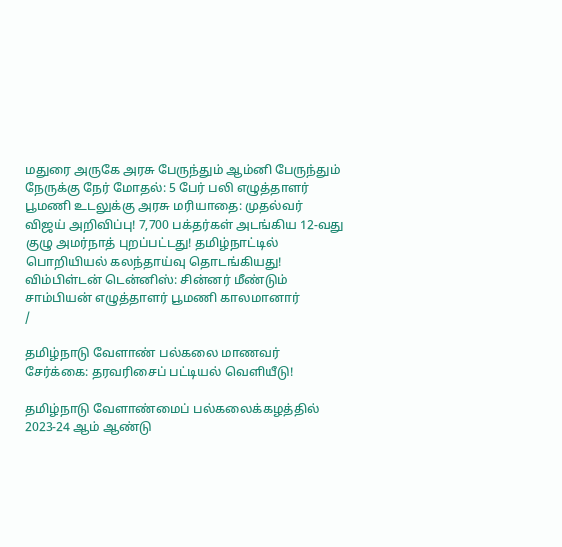மதுரை அருகே அரசு பேருந்தும் ஆம்னி பேருந்தும் நேருக்கு நேர் மோதல்: 5 பேர் பலி எழுத்தாளர் பூமணி உடலுக்கு அரசு மரியாதை: முதல்வர் விஜய் அறிவிப்பு! 7,700 பக்தர்கள் அடங்கிய 12-வது குழு அமர்நாத் புறப்பட்டது! தமிழ்நாட்டில் பொறியியல் கலந்தாய்வு தொடங்கியது! விம்பிள்டன் டென்னிஸ்: சின்னர் மீண்டும் சாம்பியன் எழுத்தாளர் பூமணி காலமானார்
/

தமிழ்நாடு வேளாண் பல்கலை மாணவர் சேர்க்கை: தரவரிசைப் பட்டியல் வெளியீடு!

தமிழ்நாடு வேளாண்மைப் பல்கலைக்கழத்தில் 2023-24 ஆம் ஆண்டு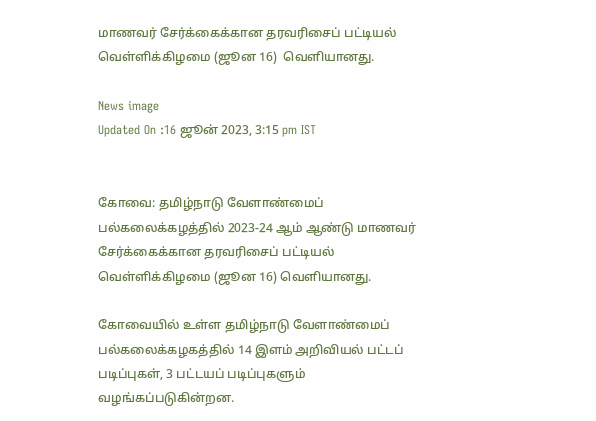மாணவர் சேர்க்கைக்கான தரவரிசைப் பட்டியல் வெள்ளிக்கிழமை (ஜூன 16)  வெளியானது.

News image
Updated On :16 ஜூன் 2023, 3:15 pm IST


கோவை: தமிழ்நாடு வேளாண்மைப் பல்கலைக்கழத்தில் 2023-24 ஆம் ஆண்டு மாணவர் சேர்க்கைக்கான தரவரிசைப் பட்டியல் வெள்ளிக்கிழமை (ஜூன 16) வெளியானது.

கோவையில் உள்ள தமிழ்நாடு வேளாண்மைப் பல்கலைக்கழகத்தில் 14 இளம் அறிவியல் பட்டப் படிப்புகள், 3 பட்டயப் படிப்புகளும் வழங்கப்படுகின்றன.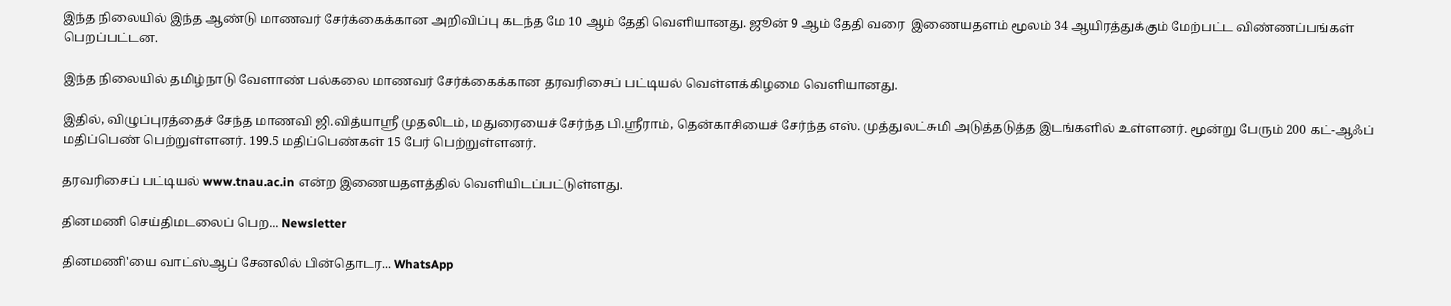இந்த நிலையில் இந்த ஆண்டு மாணவர் சேர்க்கைக்கான அறிவிப்பு கடந்த மே 10 ஆம் தேதி வெளியானது. ஜூன் 9 ஆம் தேதி வரை  இணையதளம் மூலம் 34 ஆயிரத்துக்கும் மேற்பட்ட விண்ணப்பங்கள் பெறப்பட்டன.

இந்த நிலையில் தமிழ்நாடு வேளாண் பல்கலை மாணவர் சேர்க்கைக்கான தரவரிசைப் பட்டியல் வெள்ளக்கிழமை வெளியானது.

இதில், விழுப்புரத்தைச் சேந்த மாணவி ஜி.வித்யாஸ்ரீ முதலிடம், மதுரையைச் சேர்ந்த பி.ஸ்ரீராம், தென்காசியைச் சேர்ந்த எஸ். முத்துலட்சுமி அடுத்தடுத்த இடங்களில் உள்ளனர். மூன்று பேரும் 200 கட்-ஆஃப் மதிப்பெண் பெற்றுள்ளனர். 199.5 மதிப்பெண்கள் 15 பேர் பெற்றுள்ளனர்.

தரவரிசைப் பட்டியல் www.tnau.ac.in என்ற இணையதளத்தில் வெளியிடப்பட்டுள்ளது.

தினமணி செய்திமடலைப் பெற... Newsletter

தினமணி'யை வாட்ஸ்ஆப் சேனலில் பின்தொடர... WhatsApp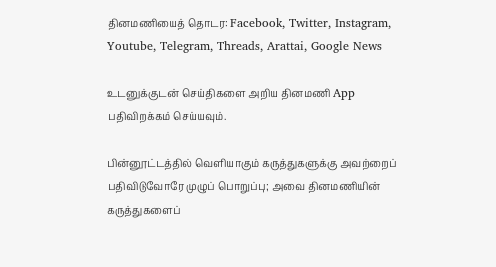தினமணியைத் தொடர: Facebook, Twitter, Instagram, Youtube, Telegram, Threads, Arattai, Google News

உடனுக்குடன் செய்திகளை அறிய தினமணி App பதிவிறக்கம் செய்யவும்.

பின்னூட்டத்தில் வெளியாகும் கருத்துகளுக்கு அவற்றைப் பதிவிடுவோரே முழுப் பொறுப்பு; அவை தினமணியின் கருத்துகளைப்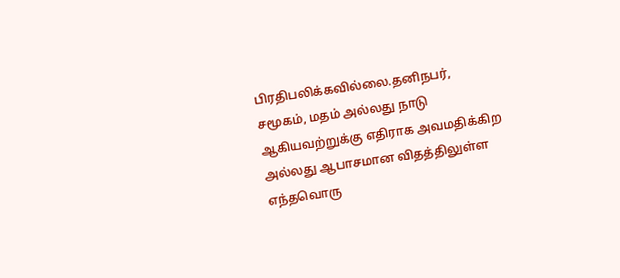பிரதிபலிக்கவில்லை.தனிநபர், சமூகம், மதம் அல்லது நாடு ஆகியவற்றுக்கு எதிராக அவமதிக்கிற அல்லது ஆபாசமான விதத்திலுள்ள எந்தவொரு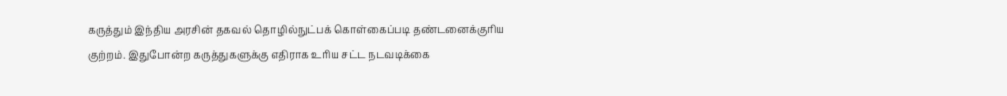கருத்தும் இந்திய அரசின் தகவல் தொழில்நுட்பக் கொள்கைப்படி தண்டனைக்குரிய குற்றம். இதுபோன்ற கருத்துகளுக்கு எதிராக உரிய சட்ட நடவடிக்கை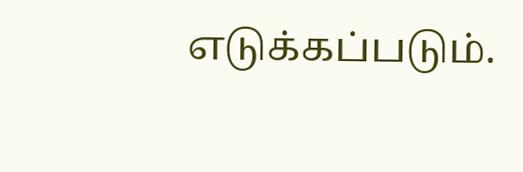எடுக்கப்படும்.